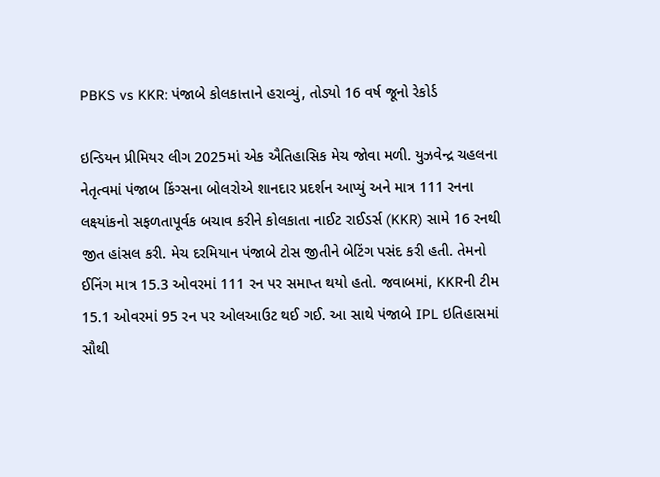PBKS vs KKR: પંજાબે કોલકાત્તાને હરાવ્યું, તોડ્યો 16 વર્ષ જૂનો રેકોર્ડ

ઇન્ડિયન પ્રીમિયર લીગ 2025માં એક ઐતિહાસિક મેચ જોવા મળી. યુઝવેન્દ્ર ચહલના નેતૃત્વમાં પંજાબ કિંગ્સના બોલરોએ શાનદાર પ્રદર્શન આપ્યું અને માત્ર 111 રનના લક્ષ્યાંકનો સફળતાપૂર્વક બચાવ કરીને કોલકાતા નાઈટ રાઈડર્સ (KKR) સામે 16 રનથી જીત હાંસલ કરી. મેચ દરમિયાન પંજાબે ટોસ જીતીને બેટિંગ પસંદ કરી હતી. તેમનો ઈનિંગ માત્ર 15.3 ઓવરમાં 111 રન પર સમાપ્ત થયો હતો. જવાબમાં, KKRની ટીમ 15.1 ઓવરમાં 95 રન પર ઓલઆઉટ થઈ ગઈ. આ સાથે પંજાબે IPL ઇતિહાસમાં સૌથી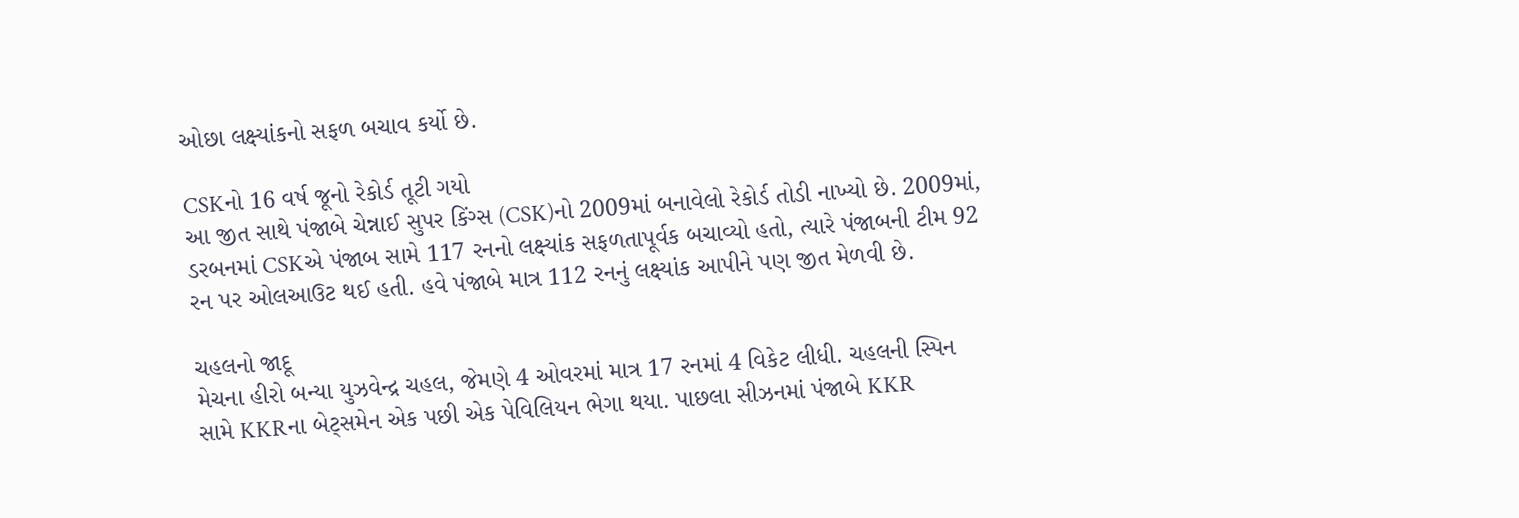ઓછા લક્ષ્યાંકનો સફળ બચાવ કર્યો છે.

CSKનો 16 વર્ષ જૂનો રેકોર્ડ તૂટી ગયો
આ જીત સાથે પંજાબે ચેન્નાઈ સુપર કિંગ્સ (CSK)નો 2009માં બનાવેલો રેકોર્ડ તોડી નાખ્યો છે. 2009માં, ડરબનમાં CSKએ પંજાબ સામે 117 રનનો લક્ષ્યાંક સફળતાપૂર્વક બચાવ્યો હતો, ત્યારે પંજાબની ટીમ 92 રન પર ઓલઆઉટ થઈ હતી. હવે પંજાબે માત્ર 112 રનનું લક્ષ્યાંક આપીને પણ જીત મેળવી છે.

ચહલનો જાદૂ
મેચના હીરો બન્યા યુઝવેન્દ્ર ચહલ, જેમણે 4 ઓવરમાં માત્ર 17 રનમાં 4 વિકેટ લીધી. ચહલની સ્પિન સામે KKRના બેટ્સમેન એક પછી એક પેવિલિયન ભેગા થયા. પાછલા સીઝનમાં પંજાબે KKR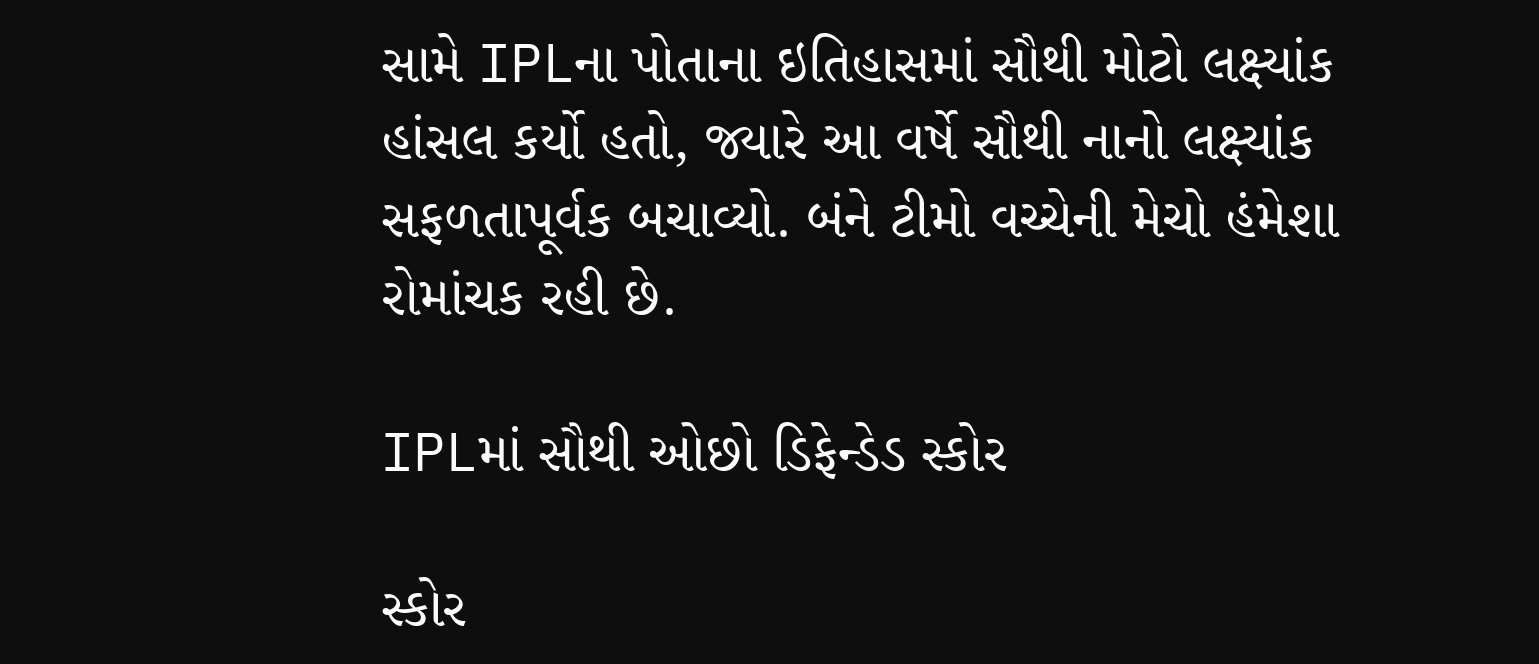સામે IPLના પોતાના ઇતિહાસમાં સૌથી મોટો લક્ષ્યાંક હાંસલ કર્યો હતો, જ્યારે આ વર્ષે સૌથી નાનો લક્ષ્યાંક સફળતાપૂર્વક બચાવ્યો. બંને ટીમો વચ્ચેની મેચો હંમેશા રોમાંચક રહી છે.

IPLમાં સૌથી ઓછો ડિફેન્ડેડ સ્કોર

સ્કોર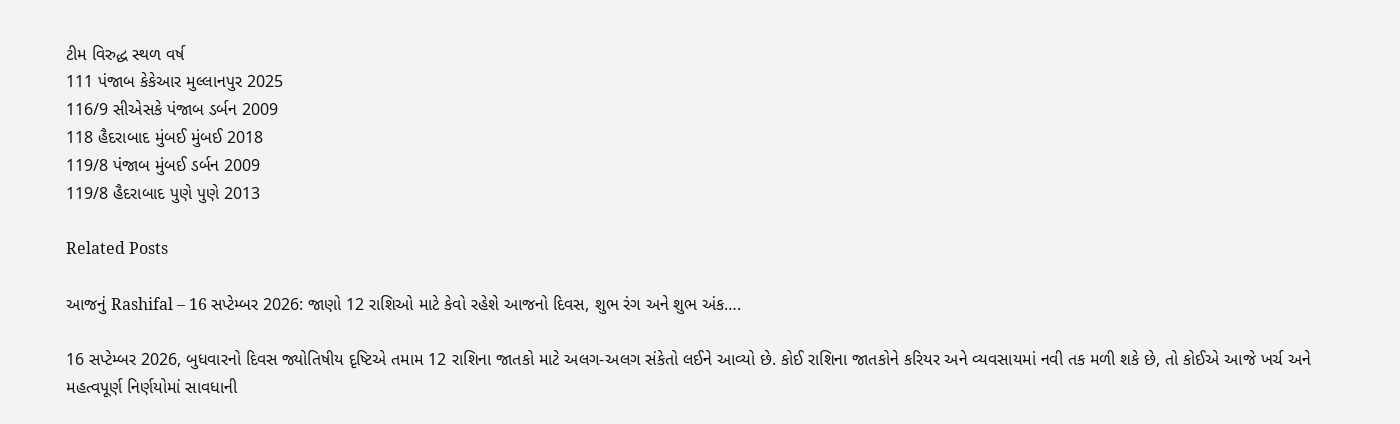ટીમ વિરુદ્ધ સ્થળ વર્ષ
111 પંજાબ કેકેઆર મુલ્લાનપુર 2025
116/9 સીએસકે પંજાબ ડર્બન 2009
118 હૈદરાબાદ મુંબઈ મુંબઈ 2018
119/8 પંજાબ મુંબઈ ડર્બન 2009
119/8 હૈદરાબાદ પુણે પુણે 2013

Related Posts

આજનું Rashifal – 16 સપ્ટેમ્બર 2026: જાણો 12 રાશિઓ માટે કેવો રહેશે આજનો દિવસ, શુભ રંગ અને શુભ અંક….

16 સપ્ટેમ્બર 2026, બુધવારનો દિવસ જ્યોતિષીય દૃષ્ટિએ તમામ 12 રાશિના જાતકો માટે અલગ-અલગ સંકેતો લઈને આવ્યો છે. કોઈ રાશિના જાતકોને કરિયર અને વ્યવસાયમાં નવી તક મળી શકે છે, તો કોઈએ આજે ખર્ચ અને મહત્વપૂર્ણ નિર્ણયોમાં સાવધાની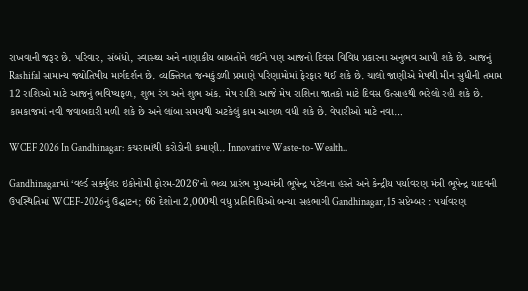રાખવાની જરૂર છે. પરિવાર, સંબંધો, સ્વાસ્થ્ય અને નાણાકીય બાબતોને લઈને પણ આજનો દિવસ વિવિધ પ્રકારના અનુભવ આપી શકે છે. આજનું Rashifal સામાન્ય જ્યોતિષીય માર્ગદર્શન છે. વ્યક્તિગત જન્મકુંડળી પ્રમાણે પરિણામોમાં ફેરફાર થઈ શકે છે. ચાલો જાણીએ મેષથી મીન સુધીની તમામ 12 રાશિઓ માટે આજનું ભવિષ્યફળ, શુભ રંગ અને શુભ અંક. મેષ રાશિ આજે મેષ રાશિના જાતકો માટે દિવસ ઉત્સાહથી ભરેલો રહી શકે છે. કામકાજમાં નવી જવાબદારી મળી શકે છે અને લાંબા સમયથી અટકેલું કામ આગળ વધી શકે છે. વેપારીઓ માટે નવા…

WCEF 2026 In Gandhinagar: કચરામાંથી કરોડોની કમાણી.. Innovative Waste-to-Wealth..

Gandhinagarમાં ‘વર્લ્ડ સર્ક્યુલર ઇકોનોમી ફોરમ-2026’નો ભવ્ય પ્રારંભ મુખ્યમંત્રી ભૂપેન્દ્ર પટેલના હસ્તે અને કેન્દ્રીય પર્યાવરણ મંત્રી ભૂપેન્દ્ર યાદવની ઉપસ્થિતિમાં WCEF-2026નું ઉદ્ઘાટન; 66 દેશોના 2,000થી વધુ પ્રતિનિધિઓ બન્યા સહભાગી Gandhinagar, 15 સપ્ટેમ્બર : પર્યાવરણ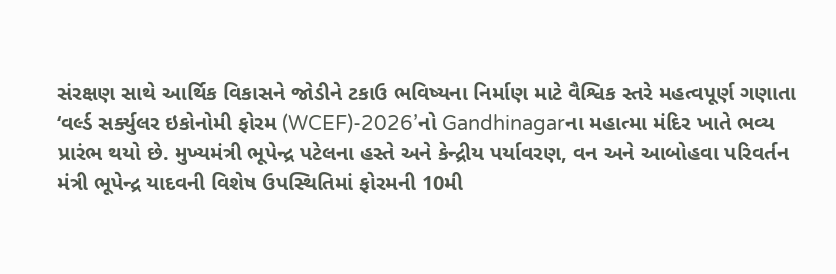સંરક્ષણ સાથે આર્થિક વિકાસને જોડીને ટકાઉ ભવિષ્યના નિર્માણ માટે વૈશ્વિક સ્તરે મહત્વપૂર્ણ ગણાતા ‘વર્લ્ડ સર્ક્યુલર ઇકોનોમી ફોરમ (WCEF)-2026’નો Gandhinagarના મહાત્મા મંદિર ખાતે ભવ્ય પ્રારંભ થયો છે. મુખ્યમંત્રી ભૂપેન્દ્ર પટેલના હસ્તે અને કેન્દ્રીય પર્યાવરણ, વન અને આબોહવા પરિવર્તન મંત્રી ભૂપેન્દ્ર યાદવની વિશેષ ઉપસ્થિતિમાં ફોરમની 10મી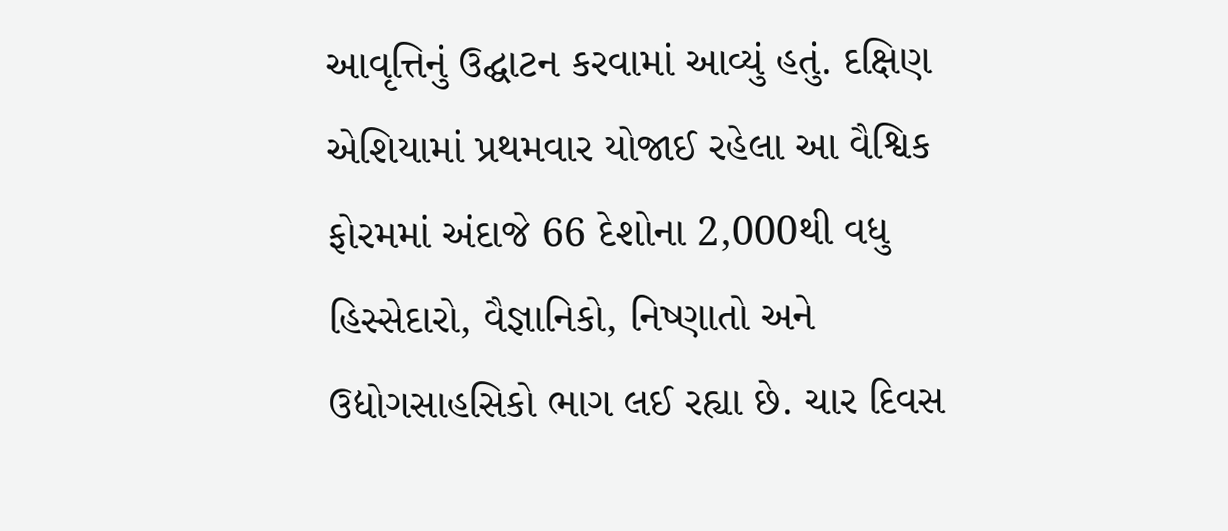આવૃત્તિનું ઉદ્ઘાટન કરવામાં આવ્યું હતું. દક્ષિણ એશિયામાં પ્રથમવાર યોજાઈ રહેલા આ વૈશ્વિક ફોરમમાં અંદાજે 66 દેશોના 2,000થી વધુ હિસ્સેદારો, વૈજ્ઞાનિકો, નિષ્ણાતો અને ઉદ્યોગસાહસિકો ભાગ લઈ રહ્યા છે. ચાર દિવસ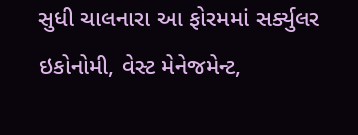સુધી ચાલનારા આ ફોરમમાં સર્ક્યુલર ઇકોનોમી, વેસ્ટ મેનેજમેન્ટ,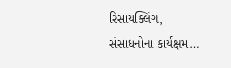રિસાયક્લિંગ, સંસાધનોના કાર્યક્ષમ…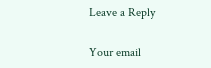Leave a Reply

Your email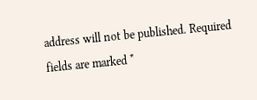address will not be published. Required fields are marked *